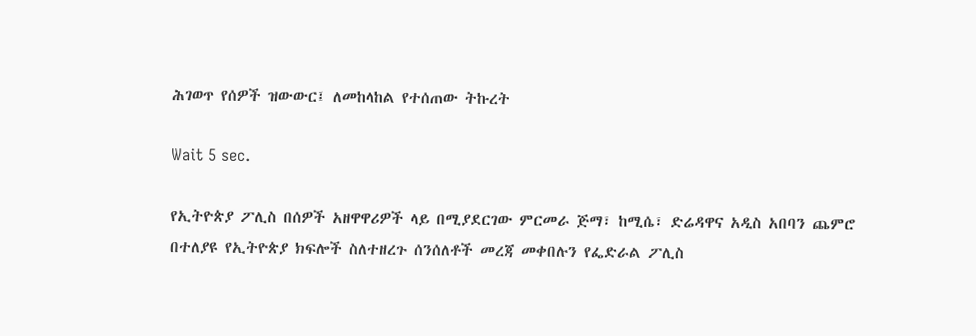ሕገወጥ የሰዎች ዝውውር፤ ለመከላከል የተሰጠው ትኩረት

Wait 5 sec.

የኢትዮጵያ ፖሊስ በሰዎች አዘዋዋሪዎች ላይ በሚያደርገው ምርመራ ጅማ፣ ከሚሴ፣ ድሬዳዋና አዲስ አበባን ጨምሮ በተለያዩ የኢትዮጵያ ክፍሎች ስለተዘረጉ ሰንሰለቶች መረጃ መቀበሉን የፌድራል ፖሊስ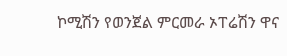ኮሚሽን የወንጀል ምርመራ ኦፐሬሽን ዋና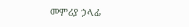መምሪያ ኃላፊ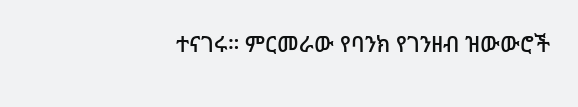ተናገሩ። ምርመራው የባንክ የገንዘብ ዝውውሮች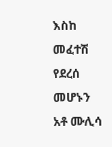እስከ መፈተሽ የደረሰ መሆኑን አቶ ሙሊሳ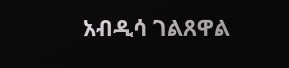አብዲሳ ገልጸዋል